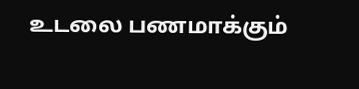உடலை பணமாக்கும்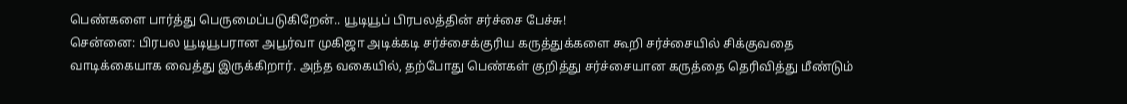பெண்களை பார்த்து பெருமைப்படுகிறேன்.. யூடியூப் பிரபலத்தின் சர்ச்சை பேச்சு!
சென்னை: பிரபல யூடியூபரான அபூர்வா முகிஜா அடிக்கடி சர்ச்சைக்குரிய கருத்துக்களை கூறி சர்ச்சையில் சிக்குவதை வாடிக்கையாக வைத்து இருக்கிறார். அந்த வகையில், தற்போது பெண்கள் குறித்து சர்ச்சையான கருத்தை தெரிவித்து மீண்டும்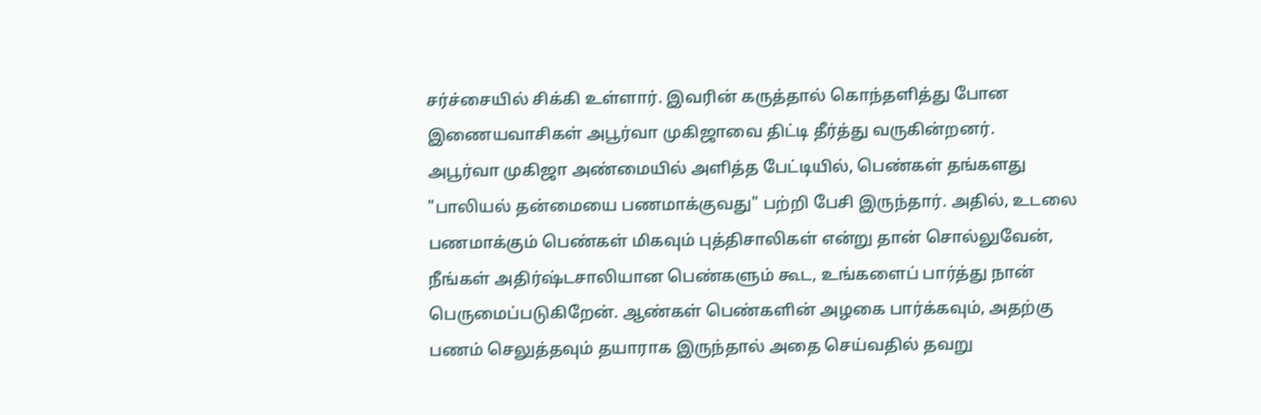சர்ச்சையில் சிக்கி உள்ளார். இவரின் கருத்தால் கொந்தளித்து போன இணையவாசிகள் அபூர்வா முகிஜாவை திட்டி தீர்த்து வருகின்றனர்.
அபூர்வா முகிஜா அண்மையில் அளித்த பேட்டியில், பெண்கள் தங்களது "பாலியல் தன்மையை பணமாக்குவது" பற்றி பேசி இருந்தார். அதில், உடலை பணமாக்கும் பெண்கள் மிகவும் புத்திசாலிகள் என்று தான் சொல்லுவேன், நீங்கள் அதிர்ஷ்டசாலியான பெண்களும் கூட, உங்களைப் பார்த்து நான் பெருமைப்படுகிறேன். ஆண்கள் பெண்களின் அழகை பார்க்கவும், அதற்கு பணம் செலுத்தவும் தயாராக இருந்தால் அதை செய்வதில் தவறு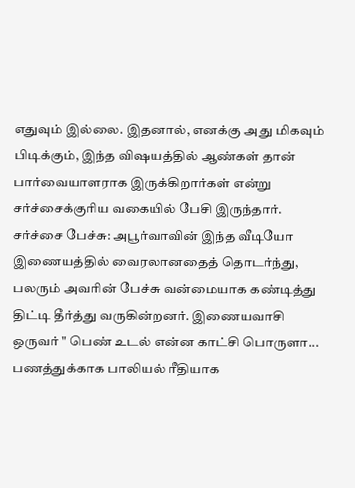எதுவும் இல்லை. இதனால், எனக்கு அது மிகவும் பிடிக்கும், இந்த விஷயத்தில் ஆண்கள் தான் பார்வையாளராக இருக்கிறார்கள் என்று சர்ச்சைக்குரிய வகையில் பேசி இருந்தார்.
சர்ச்சை பேச்சு: அபூர்வாவின் இந்த வீடியோ இணையத்தில் வைரலானதைத் தொடர்ந்து, பலரும் அவரின் பேச்சு வன்மையாக கண்டித்து திட்டி தீர்த்து வருகின்றனர். இணையவாசி ஒருவர் " பெண் உடல் என்ன காட்சி பொருளா... பணத்துக்காக பாலியல் ரீதியாக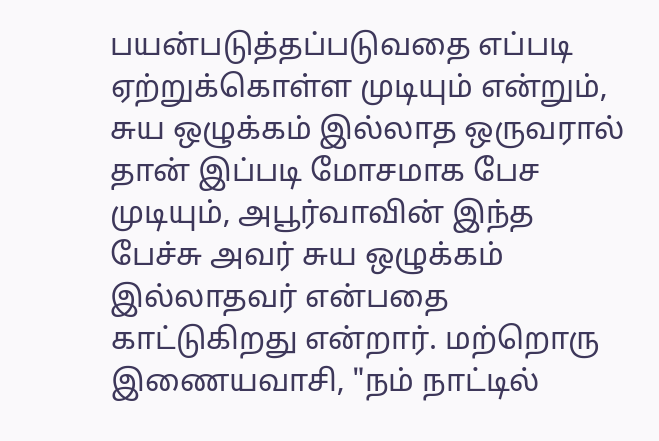பயன்படுத்தப்படுவதை எப்படி ஏற்றுக்கொள்ள முடியும் என்றும், சுய ஒழுக்கம் இல்லாத ஒருவரால் தான் இப்படி மோசமாக பேச முடியும், அபூர்வாவின் இந்த பேச்சு அவர் சுய ஒழுக்கம் இல்லாதவர் என்பதை காட்டுகிறது என்றார். மற்றொரு இணையவாசி, "நம் நாட்டில்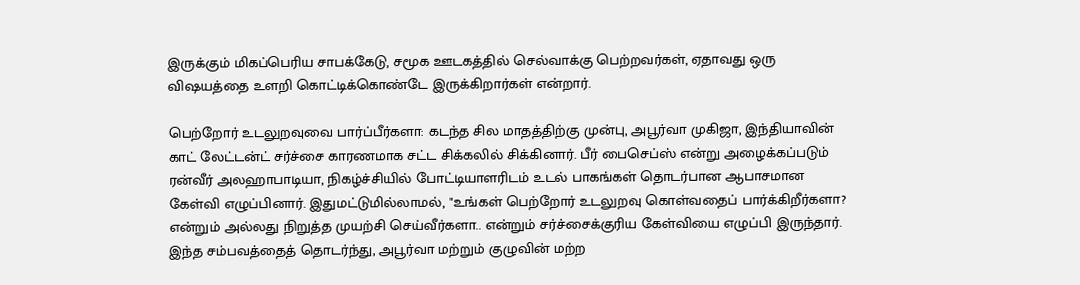இருக்கும் மிகப்பெரிய சாபக்கேடு, சமூக ஊடகத்தில் செல்வாக்கு பெற்றவர்கள், ஏதாவது ஒரு விஷயத்தை உளறி கொட்டிக்கொண்டே இருக்கிறார்கள் என்றார்.

பெற்றோர் உடலுறவுவை பார்ப்பீர்களா: கடந்த சில மாதத்திற்கு முன்பு, அபூர்வா முகிஜா, இந்தியாவின் காட் லேட்டன்ட் சர்ச்சை காரணமாக சட்ட சிக்கலில் சிக்கினார். பீர் பைசெப்ஸ் என்று அழைக்கப்படும் ரன்வீர் அலஹாபாடியா, நிகழ்ச்சியில் போட்டியாளரிடம் உடல் பாகங்கள் தொடர்பான ஆபாசமான கேள்வி எழுப்பினார். இதுமட்டுமில்லாமல், "உங்கள் பெற்றோர் உடலுறவு கொள்வதைப் பார்க்கிறீர்களா? என்றும் அல்லது நிறுத்த முயற்சி செய்வீர்களா.. என்றும் சர்ச்சைக்குரிய கேள்வியை எழுப்பி இருந்தார். இந்த சம்பவத்தைத் தொடர்ந்து, அபூர்வா மற்றும் குழுவின் மற்ற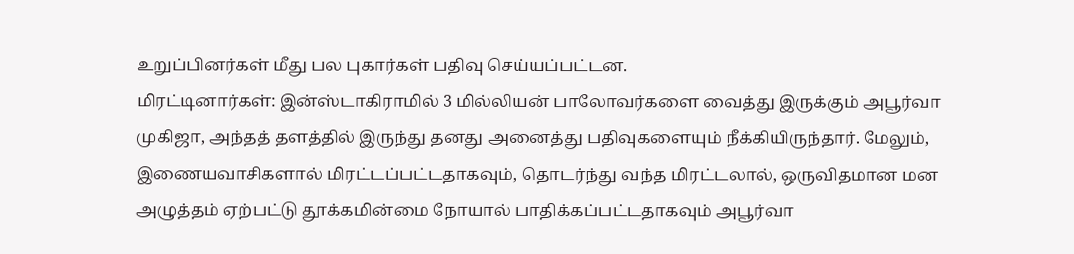உறுப்பினர்கள் மீது பல புகார்கள் பதிவு செய்யப்பட்டன.
மிரட்டினார்கள்: இன்ஸ்டாகிராமில் 3 மில்லியன் பாலோவர்களை வைத்து இருக்கும் அபூர்வா முகிஜா, அந்தத் தளத்தில் இருந்து தனது அனைத்து பதிவுகளையும் நீக்கியிருந்தார். மேலும், இணையவாசிகளால் மிரட்டப்பட்டதாகவும், தொடர்ந்து வந்த மிரட்டலால், ஒருவிதமான மன அழுத்தம் ஏற்பட்டு தூக்கமின்மை நோயால் பாதிக்கப்பட்டதாகவும் அபூர்வா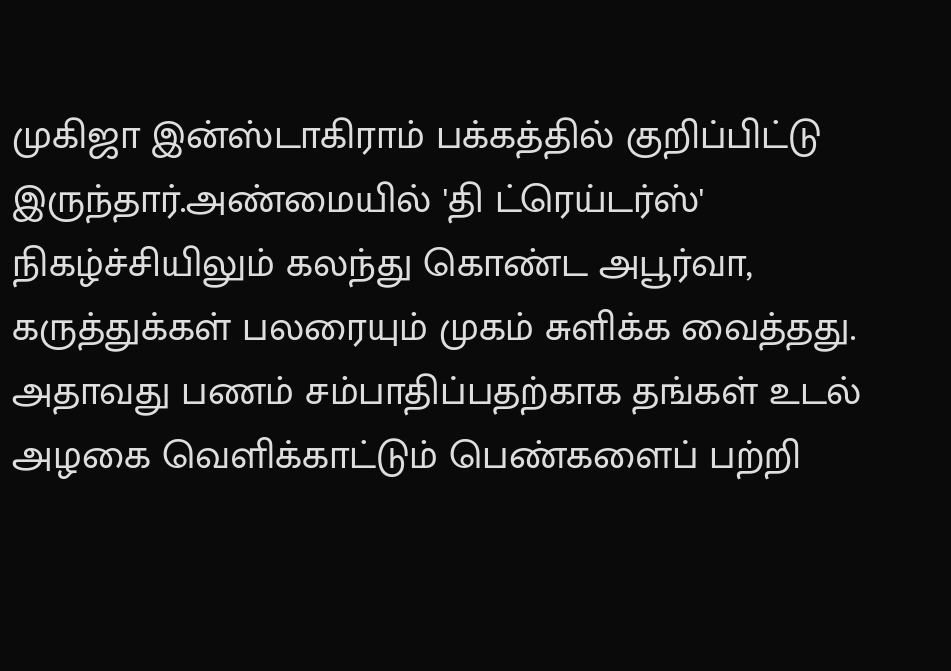முகிஜா இன்ஸ்டாகிராம் பக்கத்தில் குறிப்பிட்டு இருந்தார்.அண்மையில் 'தி ட்ரெய்டர்ஸ்' நிகழ்ச்சியிலும் கலந்து கொண்ட அபூர்வா, கருத்துக்கள் பலரையும் முகம் சுளிக்க வைத்தது. அதாவது பணம் சம்பாதிப்பதற்காக தங்கள் உடல் அழகை வெளிக்காட்டும் பெண்களைப் பற்றி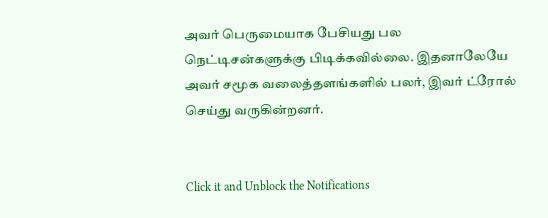அவர் பெருமையாக பேசியது பல நெட்டிசன்களுக்கு பிடிக்கவில்லை. இதனாலேயே அவர் சமூக வலைத்தளங்களில் பலர், இவர் ட்ரோல் செய்து வருகின்றனர்.


Click it and Unblock the Notifications